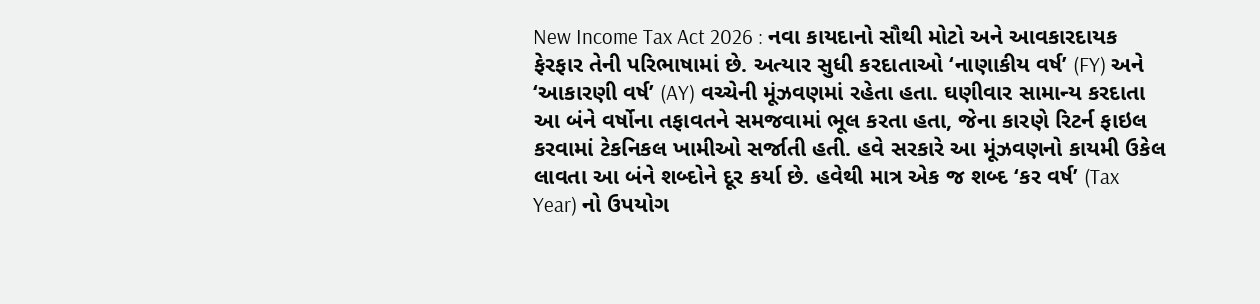New Income Tax Act 2026 : નવા કાયદાનો સૌથી મોટો અને આવકારદાયક ફેરફાર તેની પરિભાષામાં છે. અત્યાર સુધી કરદાતાઓ ‘નાણાકીય વર્ષ’ (FY) અને ‘આકારણી વર્ષ’ (AY) વચ્ચેની મૂંઝવણમાં રહેતા હતા. ઘણીવાર સામાન્ય કરદાતા આ બંને વર્ષોના તફાવતને સમજવામાં ભૂલ કરતા હતા, જેના કારણે રિટર્ન ફાઇલ કરવામાં ટેકનિકલ ખામીઓ સર્જાતી હતી. હવે સરકારે આ મૂંઝવણનો કાયમી ઉકેલ લાવતા આ બંને શબ્દોને દૂર કર્યા છે. હવેથી માત્ર એક જ શબ્દ ‘કર વર્ષ’ (Tax Year) નો ઉપયોગ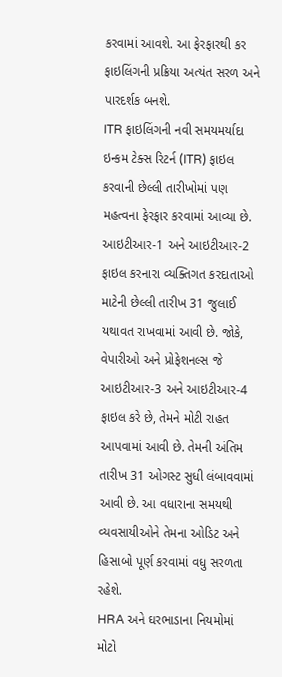કરવામાં આવશે. આ ફેરફારથી કર ફાઇલિંગની પ્રક્રિયા અત્યંત સરળ અને પારદર્શક બનશે.
ITR ફાઇલિંગની નવી સમયમર્યાદા
ઇન્કમ ટેક્સ રિટર્ન (ITR) ફાઇલ કરવાની છેલ્લી તારીખોમાં પણ મહત્વના ફેરફાર કરવામાં આવ્યા છે. આઇટીઆર-1 અને આઇટીઆર-2 ફાઇલ કરનારા વ્યક્તિગત કરદાતાઓ માટેની છેલ્લી તારીખ 31 જુલાઈ યથાવત રાખવામાં આવી છે. જોકે, વેપારીઓ અને પ્રોફેશનલ્સ જે આઇટીઆર-3 અને આઇટીઆર-4 ફાઇલ કરે છે, તેમને મોટી રાહત આપવામાં આવી છે. તેમની અંતિમ તારીખ 31 ઓગસ્ટ સુધી લંબાવવામાં આવી છે. આ વધારાના સમયથી વ્યવસાયીઓને તેમના ઓડિટ અને હિસાબો પૂર્ણ કરવામાં વધુ સરળતા રહેશે.
HRA અને ઘરભાડાના નિયમોમાં મોટો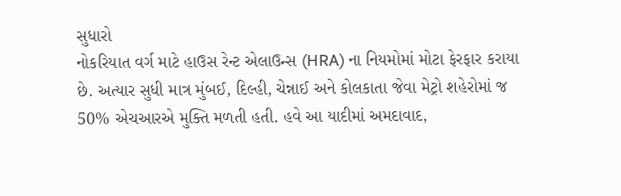સુધારો
નોકરિયાત વર્ગ માટે હાઉસ રેન્ટ એલાઉન્સ (HRA) ના નિયમોમાં મોટા ફેરફાર કરાયા છે. અત્યાર સુધી માત્ર મુંબઈ, દિલ્હી, ચેન્નાઈ અને કોલકાતા જેવા મેટ્રો શહેરોમાં જ 50% એચઆરએ મુક્તિ મળતી હતી. હવે આ યાદીમાં અમદાવાદ,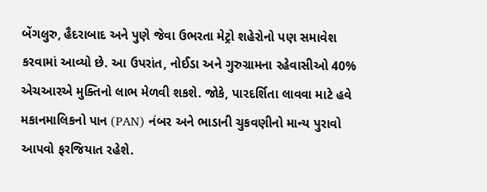બેંગલુરુ, હૈદરાબાદ અને પુણે જેવા ઉભરતા મેટ્રો શહેરોનો પણ સમાવેશ કરવામાં આવ્યો છે. આ ઉપરાંત, નોઈડા અને ગુરુગ્રામના રહેવાસીઓ 40% એચઆરએ મુક્તિનો લાભ મેળવી શકશે. જોકે, પારદર્શિતા લાવવા માટે હવે મકાનમાલિકનો પાન (PAN) નંબર અને ભાડાની ચુકવણીનો માન્ય પુરાવો આપવો ફરજિયાત રહેશે.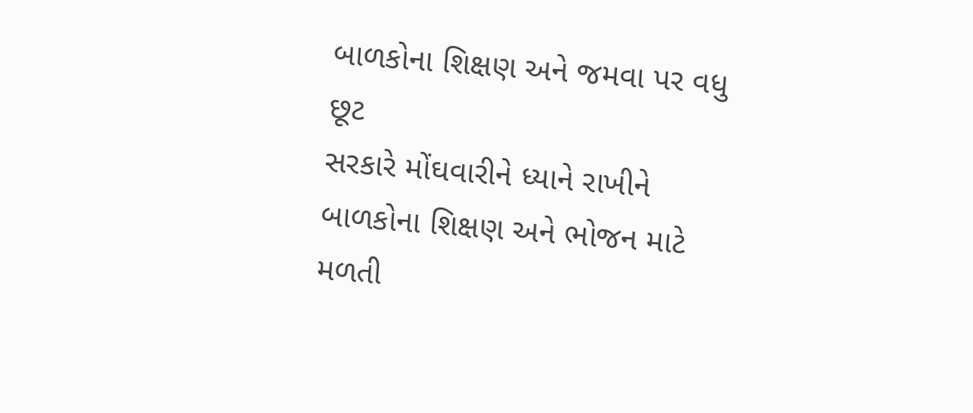બાળકોના શિક્ષણ અને જમવા પર વધુ છૂટ
સરકારે મોંઘવારીને ધ્યાને રાખીને બાળકોના શિક્ષણ અને ભોજન માટે મળતી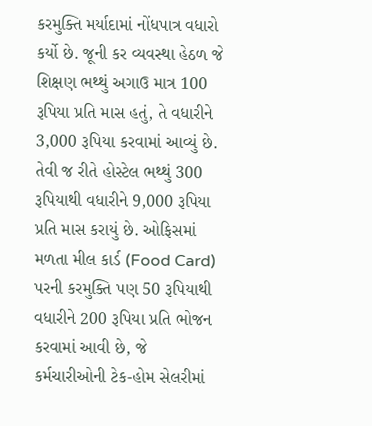કરમુક્તિ મર્યાદામાં નોંધપાત્ર વધારો કર્યો છે. જૂની કર વ્યવસ્થા હેઠળ જે શિક્ષણ ભથ્થું અગાઉ માત્ર 100 રૂપિયા પ્રતિ માસ હતું, તે વધારીને 3,000 રૂપિયા કરવામાં આવ્યું છે. તેવી જ રીતે હોસ્ટેલ ભથ્થું 300 રૂપિયાથી વધારીને 9,000 રૂપિયા પ્રતિ માસ કરાયું છે. ઓફિસમાં મળતા મીલ કાર્ડ (Food Card) પરની કરમુક્તિ પણ 50 રૂપિયાથી વધારીને 200 રૂપિયા પ્રતિ ભોજન કરવામાં આવી છે, જે કર્મચારીઓની ટેક-હોમ સેલરીમાં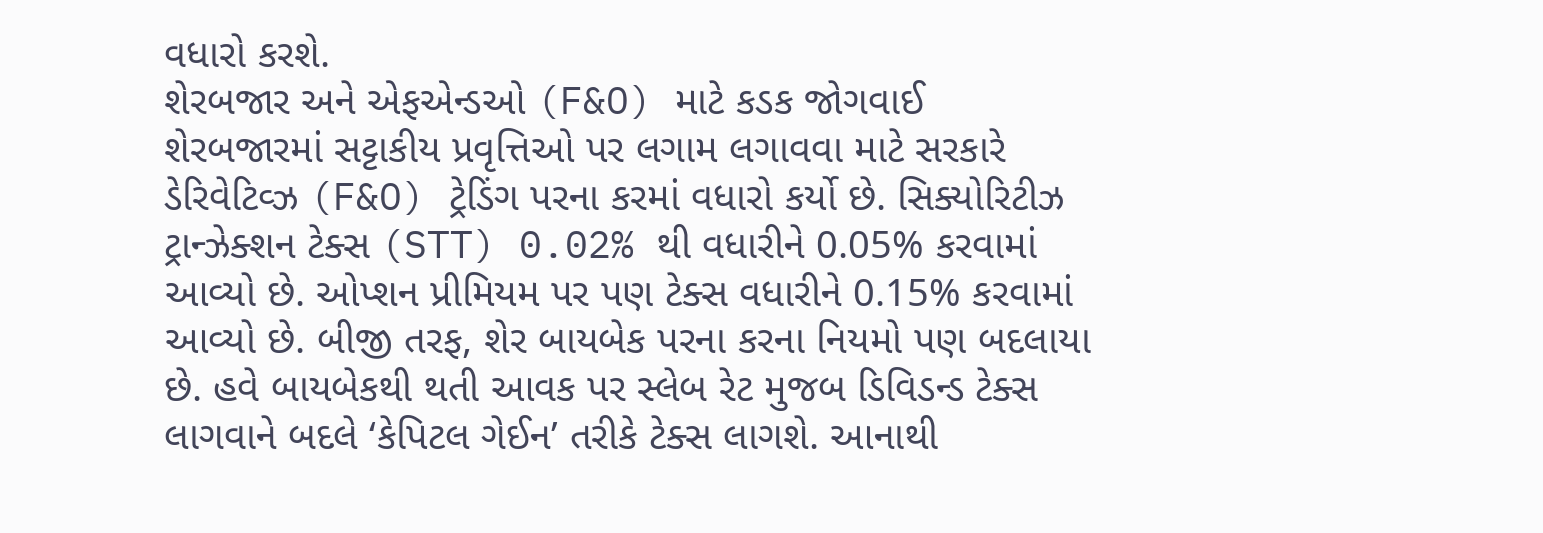વધારો કરશે.
શેરબજાર અને એફએન્ડઓ (F&O) માટે કડક જોગવાઈ
શેરબજારમાં સટ્ટાકીય પ્રવૃત્તિઓ પર લગામ લગાવવા માટે સરકારે ડેરિવેટિવ્ઝ (F&O) ટ્રેડિંગ પરના કરમાં વધારો કર્યો છે. સિક્યોરિટીઝ ટ્રાન્ઝેક્શન ટેક્સ (STT) 0.02% થી વધારીને 0.05% કરવામાં આવ્યો છે. ઓપ્શન પ્રીમિયમ પર પણ ટેક્સ વધારીને 0.15% કરવામાં આવ્યો છે. બીજી તરફ, શેર બાયબેક પરના કરના નિયમો પણ બદલાયા છે. હવે બાયબેકથી થતી આવક પર સ્લેબ રેટ મુજબ ડિવિડન્ડ ટેક્સ લાગવાને બદલે ‘કેપિટલ ગેઈન’ તરીકે ટેક્સ લાગશે. આનાથી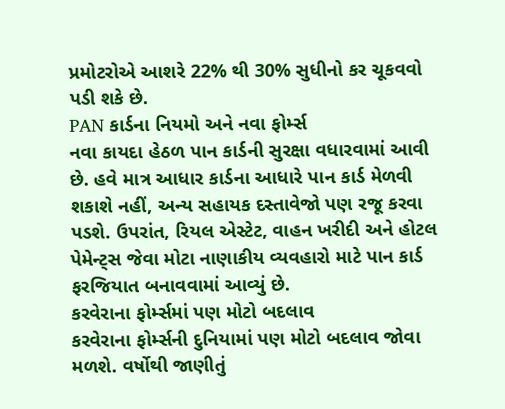પ્રમોટરોએ આશરે 22% થી 30% સુધીનો કર ચૂકવવો પડી શકે છે.
PAN કાર્ડના નિયમો અને નવા ફોર્મ્સ
નવા કાયદા હેઠળ પાન કાર્ડની સુરક્ષા વધારવામાં આવી છે. હવે માત્ર આધાર કાર્ડના આધારે પાન કાર્ડ મેળવી શકાશે નહીં, અન્ય સહાયક દસ્તાવેજો પણ રજૂ કરવા પડશે. ઉપરાંત, રિયલ એસ્ટેટ, વાહન ખરીદી અને હોટલ પેમેન્ટ્સ જેવા મોટા નાણાકીય વ્યવહારો માટે પાન કાર્ડ ફરજિયાત બનાવવામાં આવ્યું છે.
કરવેરાના ફોર્મ્સમાં પણ મોટો બદલાવ
કરવેરાના ફોર્મ્સની દુનિયામાં પણ મોટો બદલાવ જોવા મળશે. વર્ષોથી જાણીતું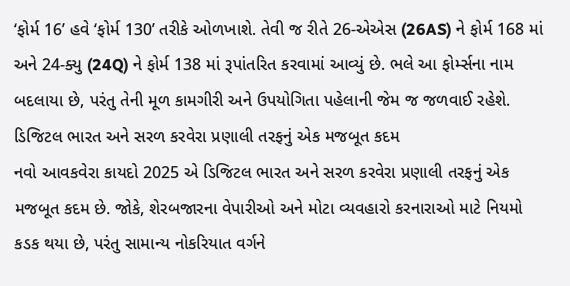‘ફોર્મ 16’ હવે ‘ફોર્મ 130’ તરીકે ઓળખાશે. તેવી જ રીતે 26-એએસ (26AS) ને ફોર્મ 168 માં અને 24-ક્યુ (24Q) ને ફોર્મ 138 માં રૂપાંતરિત કરવામાં આવ્યું છે. ભલે આ ફોર્મ્સના નામ બદલાયા છે, પરંતુ તેની મૂળ કામગીરી અને ઉપયોગિતા પહેલાની જેમ જ જળવાઈ રહેશે.
ડિજિટલ ભારત અને સરળ કરવેરા પ્રણાલી તરફનું એક મજબૂત કદમ
નવો આવકવેરા કાયદો 2025 એ ડિજિટલ ભારત અને સરળ કરવેરા પ્રણાલી તરફનું એક મજબૂત કદમ છે. જોકે, શેરબજારના વેપારીઓ અને મોટા વ્યવહારો કરનારાઓ માટે નિયમો કડક થયા છે, પરંતુ સામાન્ય નોકરિયાત વર્ગને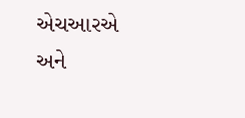એચઆરએ અને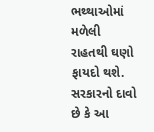ભથ્થાઓમાં મળેલી રાહતથી ઘણો ફાયદો થશે. સરકારનો દાવો છે કે આ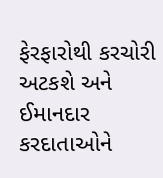ફેરફારોથી કરચોરી અટકશે અને ઈમાનદાર કરદાતાઓને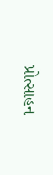પ્રોત્સાહન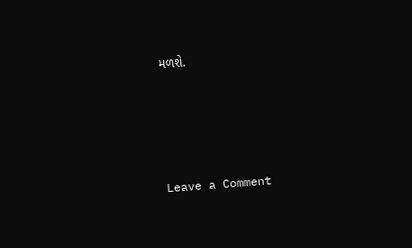મળશે.




Leave a Comment